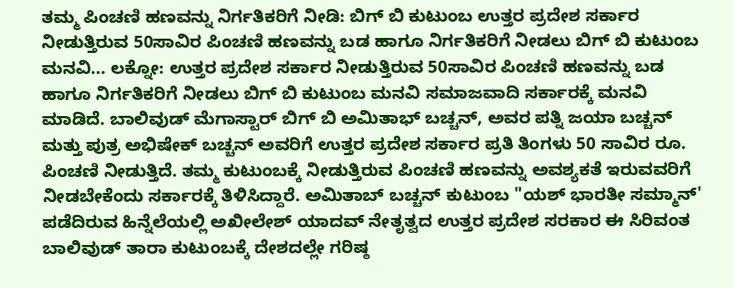ತಮ್ಮ ಪಿಂಚಣಿ ಹಣವನ್ನು ನಿರ್ಗತಿಕರಿಗೆ ನೀಡಿ: ಬಿಗ್ ಬಿ ಕುಟುಂಬ ಉತ್ತರ ಪ್ರದೇಶ ಸರ್ಕಾರ ನೀಡುತ್ತಿರುವ 50ಸಾವಿರ ಪಿಂಚಣಿ ಹಣವನ್ನು ಬಡ ಹಾಗೂ ನಿರ್ಗತಿಕರಿಗೆ ನೀಡಲು ಬಿಗ್ ಬಿ ಕುಟುಂಬ ಮನವಿ... ಲಕ್ನೋ: ಉತ್ತರ ಪ್ರದೇಶ ಸರ್ಕಾರ ನೀಡುತ್ತಿರುವ 50ಸಾವಿರ ಪಿಂಚಣಿ ಹಣವನ್ನು ಬಡ ಹಾಗೂ ನಿರ್ಗತಿಕರಿಗೆ ನೀಡಲು ಬಿಗ್ ಬಿ ಕುಟುಂಬ ಮನವಿ ಸಮಾಜವಾದಿ ಸರ್ಕಾರಕ್ಕೆ ಮನವಿ ಮಾಡಿದೆ. ಬಾಲಿವುಡ್‌ ಮೆಗಾಸ್ಟಾರ್‌ ಬಿಗ್‌ ಬಿ ಅಮಿತಾಭ್‌ ಬಚ್ಚನ್‌, ಅವರ ಪತ್ನಿ ಜಯಾ ಬಚ್ಚನ್‌ ಮತ್ತು ಪುತ್ರ ಅಭಿಷೇಕ್‌ ಬಚ್ಚನ್‌ ಅವರಿಗೆ ಉತ್ತರ ಪ್ರದೇಶ ಸರ್ಕಾರ ಪ್ರತಿ ತಿಂಗಳು 50 ಸಾವಿರ ರೂ. ಪಿಂಚಣಿ ನೀಡುತ್ತಿದೆ. ತಮ್ಮ ಕುಟುಂಬಕ್ಕೆ ನೀಡುತ್ತಿರುವ ಪಿಂಚಣಿ ಹಣವನ್ನು ಅವಶ್ಯಕತೆ ಇರುವವರಿಗೆ ನೀಡಬೇಕೆಂದು ಸರ್ಕಾರಕ್ಕೆ ತಿಳಿಸಿದ್ದಾರೆ. ಅಮಿತಾಬ್ ಬಚ್ಚನ್ ಕುಟುಂಬ "ಯಶ್‌ ಭಾರತೀ ಸಮ್ಮಾನ್‌' ಪಡೆದಿರುವ ಹಿನ್ನೆಲೆಯಲ್ಲಿ ಅಖೀಲೇಶ್‌ ಯಾದವ್‌ ನೇತೃತ್ವದ ಉತ್ತರ ಪ್ರದೇಶ ಸರಕಾರ ಈ ಸಿರಿವಂತ ಬಾಲಿವುಡ್‌ ತಾರಾ ಕುಟುಂಬಕ್ಕೆ ದೇಶದಲ್ಲೇ ಗರಿಷ್ಠ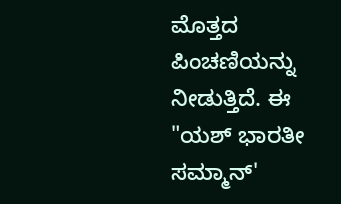ಮೊತ್ತದ ಪಿಂಚಣಿಯನ್ನು ನೀಡುತ್ತಿದೆ. ಈ "ಯಶ್‌ ಭಾರತೀ ಸಮ್ಮಾನ್‌'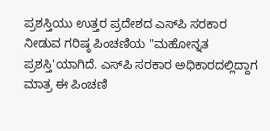ಪ್ರಶಸ್ತಿಯು ಉತ್ತರ ಪ್ರದೇಶದ ಎಸ್‌ಪಿ ಸರಕಾರ ನೀಡುವ ಗರಿಷ್ಠ ಪಿಂಚಣಿಯ "ಮಹೋನ್ನತ ಪ್ರಶಸ್ತಿ'ಯಾಗಿದೆ. ಎಸ್‌ಪಿ ಸರಕಾರ ಅಧಿಕಾರದಲ್ಲಿದ್ದಾಗ ಮಾತ್ರ ಈ ಪಿಂಚಣಿ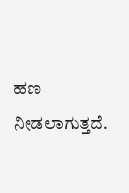ಹಣ ನೀಡಲಾಗುತ್ತದೆ.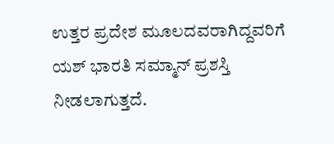ಉತ್ತರ ಪ್ರದೇಶ ಮೂಲದವರಾಗಿದ್ದವರಿಗೆ ಯಶ್‌ ಭಾರತಿ ಸಮ್ಮಾನ್‌ ಪ್ರಶಸ್ತಿ ನೀಡಲಾಗುತ್ತದೆ.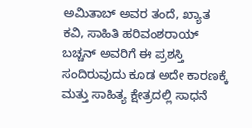ಅಮಿತಾಬ್‌ ಅವರ ತಂದೆ, ಖ್ಯಾತ ಕವಿ, ಸಾಹಿತಿ ಹರಿವಂಶರಾಯ್‌ ಬಚ್ಚನ್‌ ಅವರಿಗೆ ಈ ಪ್ರಶಸ್ತಿ ಸಂದಿರುವುದು ಕೂಡ ಅದೇ ಕಾರಣಕ್ಕೆ ಮತ್ತು ಸಾಹಿತ್ಯ ಕ್ಷೇತ್ರದಲ್ಲಿ ಸಾಧನೆ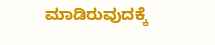ಮಾಡಿರುವುದಕ್ಕೆ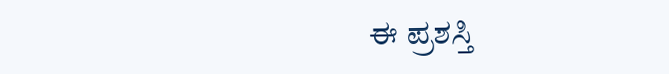ಈ ಪ್ರಶಸ್ತಿ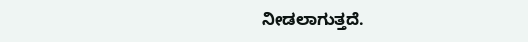ನೀಡಲಾಗುತ್ತದೆ.